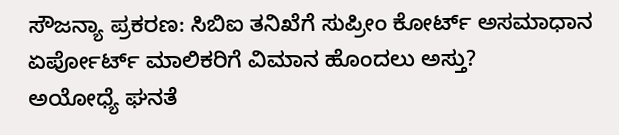ಸೌಜನ್ಯಾ ಪ್ರಕರಣ: ಸಿಬಿಐ ತನಿಖೆಗೆ ಸುಪ್ರೀಂ ಕೋರ್ಟ್ ಅಸಮಾಧಾನ
ಏರ್ಪೋರ್ಟ್ ಮಾಲಿಕರಿಗೆ ವಿಮಾನ ಹೊಂದಲು ಅಸ್ತು?
ಅಯೋಧ್ಯೆ ಘನತೆ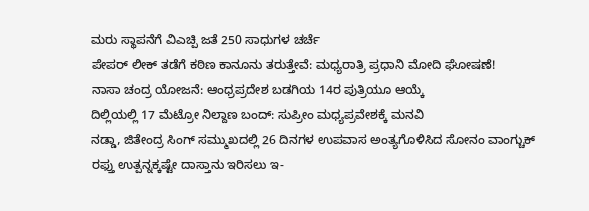ಮರು ಸ್ಥಾಪನೆಗೆ ವಿಎಚ್ಪಿ ಜತೆ 250 ಸಾಧುಗಳ ಚರ್ಚೆ
ಪೇಪರ್ ಲೀಕ್ ತಡೆಗೆ ಕಠಿಣ ಕಾನೂನು ತರುತ್ತೇವೆ: ಮಧ್ಯರಾತ್ರಿ ಪ್ರಧಾನಿ ಮೋದಿ ಘೋಷಣೆ!
ನಾಸಾ ಚಂದ್ರ ಯೋಜನೆ: ಆಂಧ್ರಪ್ರದೇಶ ಬಡಗಿಯ 14ರ ಪುತ್ರಿಯೂ ಆಯ್ಕೆ
ದಿಲ್ಲಿಯಲ್ಲಿ 17 ಮೆಟ್ರೋ ನಿಲ್ದಾಣ ಬಂದ್: ಸುಪ್ರೀಂ ಮಧ್ಯಪ್ರವೇಶಕ್ಕೆ ಮನವಿ
ನಡ್ಡಾ, ಜಿತೇಂದ್ರ ಸಿಂಗ್ ಸಮ್ಮುಖದಲ್ಲಿ 26 ದಿನಗಳ ಉಪವಾಸ ಅಂತ್ಯಗೊಳಿಸಿದ ಸೋನಂ ವಾಂಗ್ಚುಕ್
ರಫ್ತು ಉತ್ಪನ್ನಕ್ಕಷ್ಟೇ ದಾಸ್ತಾನು ಇರಿಸಲು ಇ-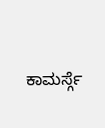ಕಾಮರ್ಸ್ಗೆ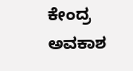ಕೇಂದ್ರ ಅವಕಾಶ